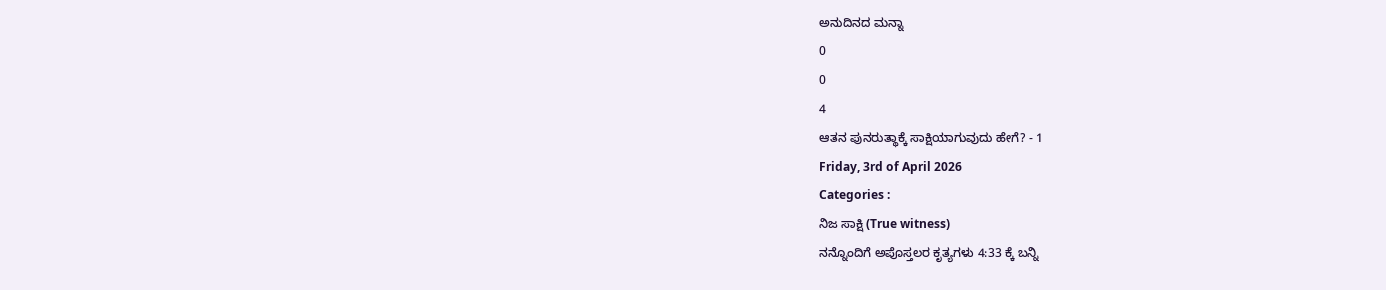ಅನುದಿನದ ಮನ್ನಾ
0
0
4
ಆತನ ಪುನರುತ್ಥಾಕ್ಕೆ ಸಾಕ್ಷಿಯಾಗುವುದು ಹೇಗೆ? - 1
Friday, 3rd of April 2026
Categories :
ನಿಜ ಸಾಕ್ಷಿ (True witness)
ನನ್ನೊಂದಿಗೆ ಅಪೊಸ್ತಲರ ಕೃತ್ಯಗಳು 4:33 ಕ್ಕೆ ಬನ್ನಿ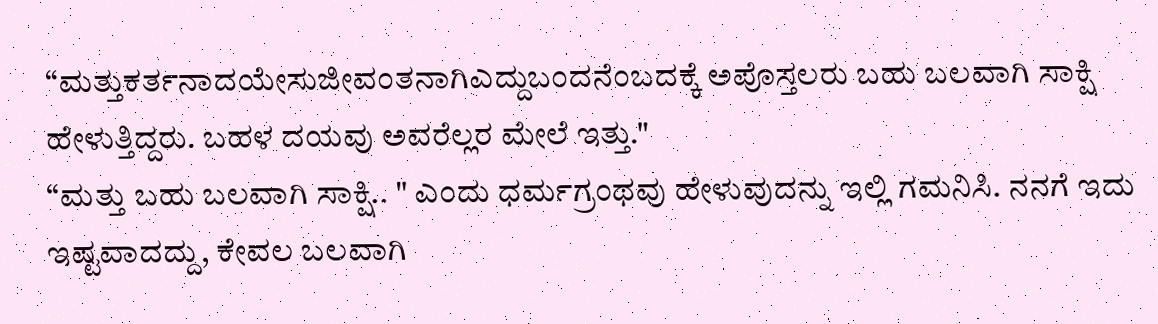“ಮತ್ತುಕರ್ತನಾದಯೇಸುಜೀವಂತನಾಗಿಎದ್ದುಬಂದನೆಂಬದಕ್ಕೆ ಅಪೊಸ್ತಲರು ಬಹು ಬಲವಾಗಿ ಸಾಕ್ಷಿ ಹೇಳುತ್ತಿದ್ದರು. ಬಹಳ ದಯವು ಅವರೆಲ್ಲರ ಮೇಲೆ ಇತ್ತು."
“ಮತ್ತು ಬಹು ಬಲವಾಗಿ ಸಾಕ್ಷಿ.. " ಎಂದು ಧರ್ಮಗ್ರಂಥವು ಹೇಳುವುದನ್ನು ಇಲ್ಲಿ ಗಮನಿಸಿ. ನನಗೆ ಇದು ಇಷ್ಟವಾದದ್ದು, ಕೇವಲ ಬಲವಾಗಿ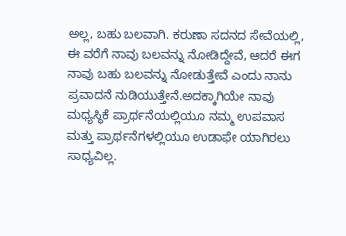ಅಲ್ಲ, ಬಹು ಬಲವಾಗಿ. ಕರುಣಾ ಸದನದ ಸೇವೆಯಲ್ಲಿ, ಈ ವರೆಗೆ ನಾವು ಬಲವನ್ನು ನೋಡಿದ್ದೇವೆ, ಆದರೆ ಈಗ ನಾವು ಬಹು ಬಲವನ್ನು ನೋಡುತ್ತೇವೆ ಎಂದು ನಾನು ಪ್ರವಾದನೆ ನುಡಿಯುತ್ತೇನೆ.ಅದಕ್ಕಾಗಿಯೇ ನಾವು ಮಧ್ಯಸ್ಥಿಕೆ ಪ್ರಾರ್ಥನೆಯಲ್ಲಿಯೂ ನಮ್ಮ ಉಪವಾಸ ಮತ್ತು ಪ್ರಾರ್ಥನೆಗಳಲ್ಲಿಯೂ ಉಡಾಫೇ ಯಾಗಿರಲು ಸಾಧ್ಯವಿಲ್ಲ.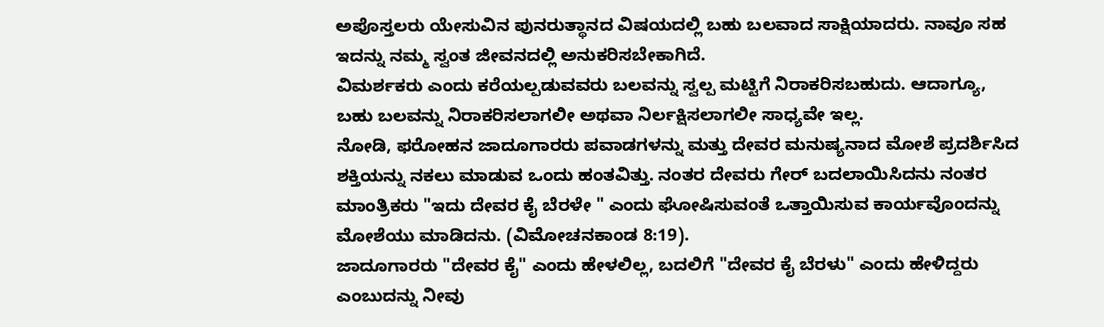ಅಪೊಸ್ತಲರು ಯೇಸುವಿನ ಪುನರುತ್ಥಾನದ ವಿಷಯದಲ್ಲಿ ಬಹು ಬಲವಾದ ಸಾಕ್ಷಿಯಾದರು. ನಾವೂ ಸಹ ಇದನ್ನು ನಮ್ಮ ಸ್ವಂತ ಜೀವನದಲ್ಲಿ ಅನುಕರಿಸಬೇಕಾಗಿದೆ.
ವಿಮರ್ಶಕರು ಎಂದು ಕರೆಯಲ್ಪಡುವವರು ಬಲವನ್ನು ಸ್ವಲ್ಪ ಮಟ್ಟಿಗೆ ನಿರಾಕರಿಸಬಹುದು. ಆದಾಗ್ಯೂ, ಬಹು ಬಲವನ್ನು ನಿರಾಕರಿಸಲಾಗಲೀ ಅಥವಾ ನಿರ್ಲಕ್ಷಿಸಲಾಗಲೀ ಸಾಧ್ಯವೇ ಇಲ್ಲ.
ನೋಡಿ, ಫರೋಹನ ಜಾದೂಗಾರರು ಪವಾಡಗಳನ್ನು ಮತ್ತು ದೇವರ ಮನುಷ್ಯನಾದ ಮೋಶೆ ಪ್ರದರ್ಶಿಸಿದ ಶಕ್ತಿಯನ್ನು ನಕಲು ಮಾಡುವ ಒಂದು ಹಂತವಿತ್ತು. ನಂತರ ದೇವರು ಗೇರ್ ಬದಲಾಯಿಸಿದನು ನಂತರ ಮಾಂತ್ರಿಕರು "ಇದು ದೇವರ ಕೈ ಬೆರಳೇ " ಎಂದು ಘೋಷಿಸುವಂತೆ ಒತ್ತಾಯಿಸುವ ಕಾರ್ಯವೊಂದನ್ನು ಮೋಶೆಯು ಮಾಡಿದನು. (ವಿಮೋಚನಕಾಂಡ 8:19).
ಜಾದೂಗಾರರು "ದೇವರ ಕೈ" ಎಂದು ಹೇಳಲಿಲ್ಲ, ಬದಲಿಗೆ "ದೇವರ ಕೈ ಬೆರಳು" ಎಂದು ಹೇಳಿದ್ದರು ಎಂಬುದನ್ನು ನೀವು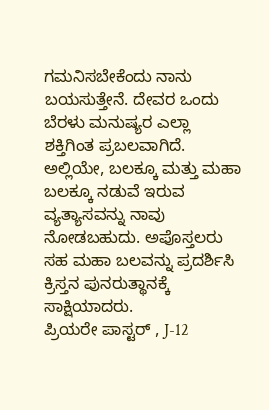ಗಮನಿಸಬೇಕೆಂದು ನಾನು ಬಯಸುತ್ತೇನೆ. ದೇವರ ಒಂದು ಬೆರಳು ಮನುಷ್ಯರ ಎಲ್ಲಾ ಶಕ್ತಿಗಿಂತ ಪ್ರಬಲವಾಗಿದೆ. ಅಲ್ಲಿಯೇ, ಬಲಕ್ಕೂ ಮತ್ತು ಮಹಾ ಬಲಕ್ಕೂ ನಡುವೆ ಇರುವ ವ್ಯತ್ಯಾಸವನ್ನು ನಾವು ನೋಡಬಹುದು. ಅಪೊಸ್ತಲರು ಸಹ ಮಹಾ ಬಲವನ್ನು ಪ್ರದರ್ಶಿಸಿ ಕ್ರಿಸ್ತನ ಪುನರುತ್ಥಾನಕ್ಕೆ ಸಾಕ್ಷಿಯಾದರು.
ಪ್ರಿಯರೇ ಪಾಸ್ಟರ್ , J-12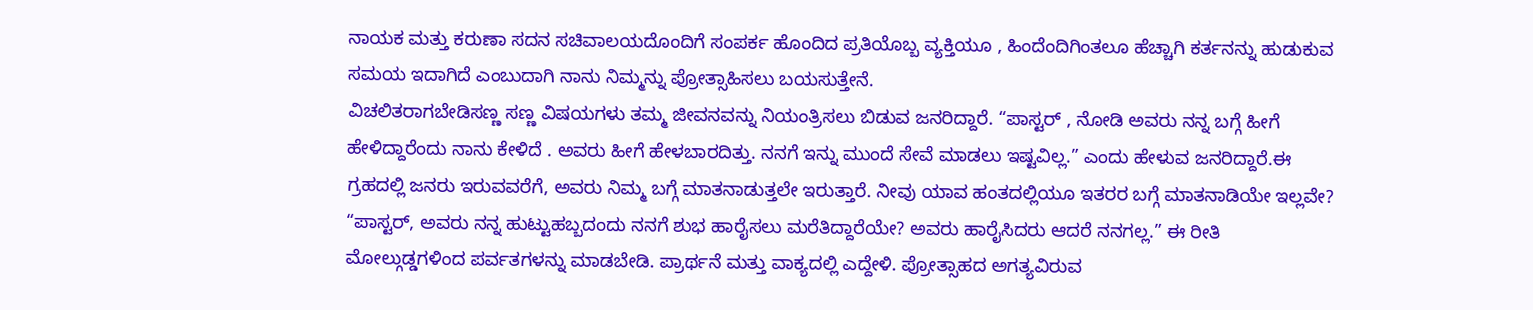ನಾಯಕ ಮತ್ತು ಕರುಣಾ ಸದನ ಸಚಿವಾಲಯದೊಂದಿಗೆ ಸಂಪರ್ಕ ಹೊಂದಿದ ಪ್ರತಿಯೊಬ್ಬ ವ್ಯಕ್ತಿಯೂ , ಹಿಂದೆಂದಿಗಿಂತಲೂ ಹೆಚ್ಚಾಗಿ ಕರ್ತನನ್ನು ಹುಡುಕುವ ಸಮಯ ಇದಾಗಿದೆ ಎಂಬುದಾಗಿ ನಾನು ನಿಮ್ಮನ್ನು ಪ್ರೋತ್ಸಾಹಿಸಲು ಬಯಸುತ್ತೇನೆ.
ವಿಚಲಿತರಾಗಬೇಡಿಸಣ್ಣ ಸಣ್ಣ ವಿಷಯಗಳು ತಮ್ಮ ಜೀವನವನ್ನು ನಿಯಂತ್ರಿಸಲು ಬಿಡುವ ಜನರಿದ್ದಾರೆ. “ಪಾಸ್ಟರ್ , ನೋಡಿ ಅವರು ನನ್ನ ಬಗ್ಗೆ ಹೀಗೆ ಹೇಳಿದ್ದಾರೆಂದು ನಾನು ಕೇಳಿದೆ . ಅವರು ಹೀಗೆ ಹೇಳಬಾರದಿತ್ತು. ನನಗೆ ಇನ್ನು ಮುಂದೆ ಸೇವೆ ಮಾಡಲು ಇಷ್ಟವಿಲ್ಲ.” ಎಂದು ಹೇಳುವ ಜನರಿದ್ದಾರೆ.ಈ ಗ್ರಹದಲ್ಲಿ ಜನರು ಇರುವವರೆಗೆ, ಅವರು ನಿಮ್ಮ ಬಗ್ಗೆ ಮಾತನಾಡುತ್ತಲೇ ಇರುತ್ತಾರೆ. ನೀವು ಯಾವ ಹಂತದಲ್ಲಿಯೂ ಇತರರ ಬಗ್ಗೆ ಮಾತನಾಡಿಯೇ ಇಲ್ಲವೇ?
“ಪಾಸ್ಟರ್, ಅವರು ನನ್ನ ಹುಟ್ಟುಹಬ್ಬದಂದು ನನಗೆ ಶುಭ ಹಾರೈಸಲು ಮರೆತಿದ್ದಾರೆಯೇ? ಅವರು ಹಾರೈಸಿದರು ಆದರೆ ನನಗಲ್ಲ.” ಈ ರೀತಿ ಮೋಲ್ಗುಡ್ಡಗಳಿಂದ ಪರ್ವತಗಳನ್ನು ಮಾಡಬೇಡಿ. ಪ್ರಾರ್ಥನೆ ಮತ್ತು ವಾಕ್ಯದಲ್ಲಿ ಎದ್ದೇಳಿ. ಪ್ರೋತ್ಸಾಹದ ಅಗತ್ಯವಿರುವ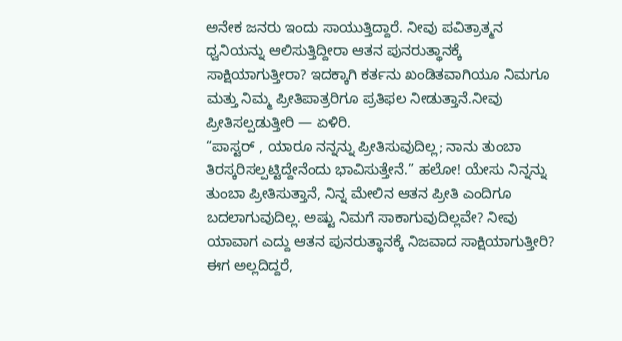ಅನೇಕ ಜನರು ಇಂದು ಸಾಯುತ್ತಿದ್ದಾರೆ. ನೀವು ಪವಿತ್ರಾತ್ಮನ ಧ್ವನಿಯನ್ನು ಆಲಿಸುತ್ತಿದ್ದೀರಾ ಆತನ ಪುನರುತ್ಥಾನಕ್ಕೆ ಸಾಕ್ಷಿಯಾಗುತ್ತೀರಾ? ಇದಕ್ಕಾಗಿ ಕರ್ತನು ಖಂಡಿತವಾಗಿಯೂ ನಿಮಗೂ ಮತ್ತು ನಿಮ್ಮ ಪ್ರೀತಿಪಾತ್ರರಿಗೂ ಪ್ರತಿಫಲ ನೀಡುತ್ತಾನೆ.ನೀವು ಪ್ರೀತಿಸಲ್ಪಡುತ್ತೀರಿ — ಏಳಿರಿ.
“ಪಾಸ್ಟರ್ , ಯಾರೂ ನನ್ನನ್ನು ಪ್ರೀತಿಸುವುದಿಲ್ಲ; ನಾನು ತುಂಬಾ ತಿರಸ್ಕರಿಸಲ್ಪಟ್ಟಿದ್ದೇನೆಂದು ಭಾವಿಸುತ್ತೇನೆ.” ಹಲೋ! ಯೇಸು ನಿನ್ನನ್ನು ತುಂಬಾ ಪ್ರೀತಿಸುತ್ತಾನೆ, ನಿನ್ನ ಮೇಲಿನ ಆತನ ಪ್ರೀತಿ ಎಂದಿಗೂ ಬದಲಾಗುವುದಿಲ್ಲ. ಅಷ್ಟು ನಿಮಗೆ ಸಾಕಾಗುವುದಿಲ್ಲವೇ? ನೀವು ಯಾವಾಗ ಎದ್ದು ಆತನ ಪುನರುತ್ಥಾನಕ್ಕೆ ನಿಜವಾದ ಸಾಕ್ಷಿಯಾಗುತ್ತೀರಿ? ಈಗ ಅಲ್ಲದಿದ್ದರೆ,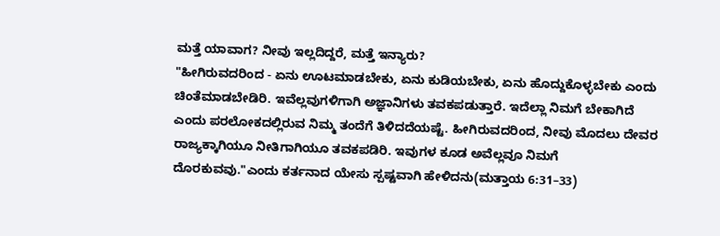ಮತ್ತೆ ಯಾವಾಗ? ನೀವು ಇಲ್ಲದಿದ್ದರೆ, ಮತ್ತೆ ಇನ್ಯಾರು?
"ಹೀಗಿರುವದರಿಂದ - ಏನು ಊಟಮಾಡಬೇಕು, ಏನು ಕುಡಿಯಬೇಕು, ಏನು ಹೊದ್ದುಕೊಳ್ಳಬೇಕು ಎಂದು ಚಿಂತೆಮಾಡಬೇಡಿರಿ. ಇವೆಲ್ಲವುಗಳಿಗಾಗಿ ಅಜ್ಞಾನಿಗಳು ತವಕಪಡುತ್ತಾರೆ. ಇದೆಲ್ಲಾ ನಿಮಗೆ ಬೇಕಾಗಿದೆ ಎಂದು ಪರಲೋಕದಲ್ಲಿರುವ ನಿಮ್ಮ ತಂದೆಗೆ ತಿಳಿದದೆಯಷ್ಟೆ. ಹೀಗಿರುವದರಿಂದ, ನೀವು ಮೊದಲು ದೇವರ ರಾಜ್ಯಕ್ಕಾಗಿಯೂ ನೀತಿಗಾಗಿಯೂ ತವಕಪಡಿರಿ. ಇವುಗಳ ಕೂಡ ಅವೆಲ್ಲವೂ ನಿಮಗೆ ದೊರಕುವವು."ಎಂದು ಕರ್ತನಾದ ಯೇಸು ಸ್ಪಷ್ಟವಾಗಿ ಹೇಳಿದನು(ಮತ್ತಾಯ 6:31–33)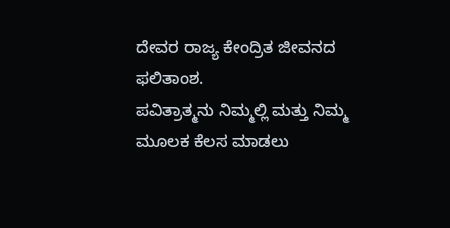ದೇವರ ರಾಜ್ಯ ಕೇಂದ್ರಿತ ಜೀವನದ ಫಲಿತಾಂಶ.
ಪವಿತ್ರಾತ್ಮನು ನಿಮ್ಮಲ್ಲಿ ಮತ್ತು ನಿಮ್ಮ ಮೂಲಕ ಕೆಲಸ ಮಾಡಲು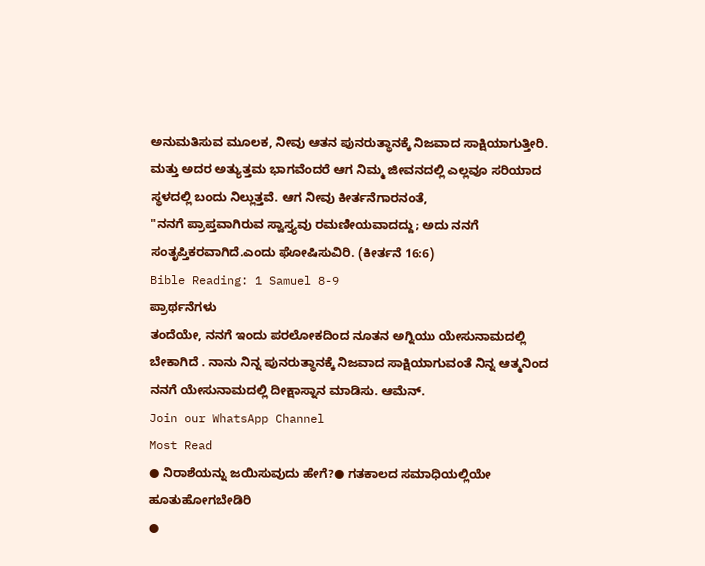ಅನುಮತಿಸುವ ಮೂಲಕ, ನೀವು ಆತನ ಪುನರುತ್ಥಾನಕ್ಕೆ ನಿಜವಾದ ಸಾಕ್ಷಿಯಾಗುತ್ತೀರಿ. ಮತ್ತು ಅದರ ಅತ್ಯುತ್ತಮ ಭಾಗವೆಂದರೆ ಆಗ ನಿಮ್ಮ ಜೀವನದಲ್ಲಿ ಎಲ್ಲವೂ ಸರಿಯಾದ ಸ್ಥಳದಲ್ಲಿ ಬಂದು ನಿಲ್ಲುತ್ತವೆ. ಆಗ ನೀವು ಕೀರ್ತನೆಗಾರನಂತೆ,
"ನನಗೆ ಪ್ರಾಪ್ತವಾಗಿರುವ ಸ್ವಾಸ್ತ್ಯವು ರಮಣೀಯವಾದದ್ದು; ಅದು ನನಗೆ ಸಂತೃಪ್ತಿಕರವಾಗಿದೆ.ಎಂದು ಘೋಷಿಸುವಿರಿ. (ಕೀರ್ತನೆ 16:6)
Bible Reading: 1 Samuel 8-9
ಪ್ರಾರ್ಥನೆಗಳು
ತಂದೆಯೇ, ನನಗೆ ಇಂದು ಪರಲೋಕದಿಂದ ನೂತನ ಅಗ್ನಿಯು ಯೇಸುನಾಮದಲ್ಲಿ ಬೇಕಾಗಿದೆ . ನಾನು ನಿನ್ನ ಪುನರುತ್ಥಾನಕ್ಕೆ ನಿಜವಾದ ಸಾಕ್ಷಿಯಾಗುವಂತೆ ನಿನ್ನ ಆತ್ಮನಿಂದ ನನಗೆ ಯೇಸುನಾಮದಲ್ಲಿ ದೀಕ್ಷಾಸ್ನಾನ ಮಾಡಿಸು. ಆಮೆನ್.
Join our WhatsApp Channel
Most Read
● ನಿರಾಶೆಯನ್ನು ಜಯಿಸುವುದು ಹೇಗೆ?● ಗತಕಾಲದ ಸಮಾಧಿಯಲ್ಲಿಯೇ ಹೂತುಹೋಗಬೇಡಿರಿ
●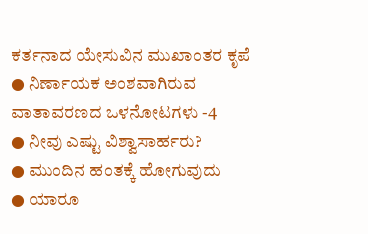ಕರ್ತನಾದ ಯೇಸುವಿನ ಮುಖಾಂತರ ಕೃಪೆ
● ನಿರ್ಣಾಯಕ ಅಂಶವಾಗಿರುವ ವಾತಾವರಣದ ಒಳನೋಟಗಳು -4
● ನೀವು ಎಷ್ಟು ವಿಶ್ವಾಸಾರ್ಹರು?
● ಮುಂದಿನ ಹಂತಕ್ಕೆ ಹೋಗುವುದು
● ಯಾರೂ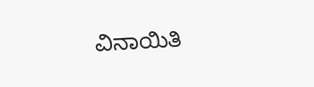ವಿನಾಯಿತಿ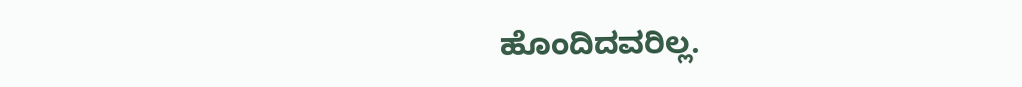ಹೊಂದಿದವರಿಲ್ಲ.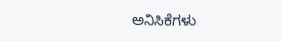ಅನಿಸಿಕೆಗಳು